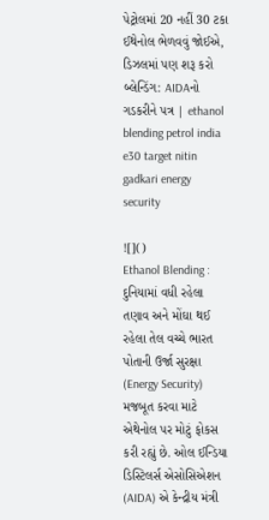પેટ્રોલમાં 20 નહીં 30 ટકા ઈથેનોલ ભેળવવું જોઈએ, ડિઝલમાં પણ શરૂ કરો બ્લેન્ડિંગ: AIDAનો ગડકરીને પત્ર | ethanol blending petrol india e30 target nitin gadkari energy security

![]()
Ethanol Blending : દુનિયામાં વધી રહેલા તણાવ અને મોંઘા થઈ રહેલા તેલ વચ્ચે ભારત પોતાની ઉર્જા સુરક્ષા (Energy Security) મજબૂત કરવા માટે એથેનોલ પર મોટું ફોકસ કરી રહ્યું છે. ઓલ ઈન્ડિયા ડિસ્ટિલર્સ એસોસિએશન (AIDA) એ કેન્દ્રીય મંત્રી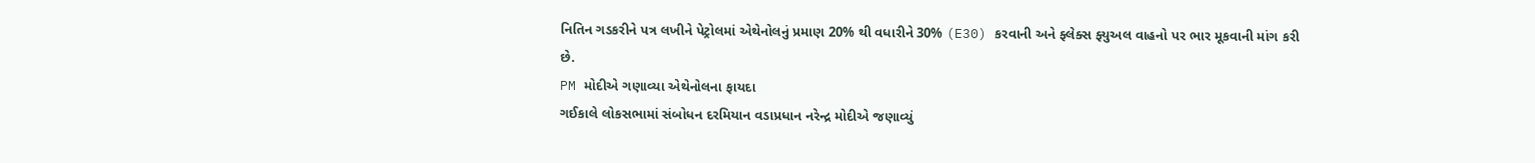નિતિન ગડકરીને પત્ર લખીને પેટ્રોલમાં એથેનોલનું પ્રમાણ 20% થી વધારીને 30% (E30) કરવાની અને ફ્લેક્સ ફ્યુઅલ વાહનો પર ભાર મૂકવાની માંગ કરી છે.
PM મોદીએ ગણાવ્યા એથેનોલના ફાયદા
ગઈકાલે લોકસભામાં સંબોધન દરમિયાન વડાપ્રધાન નરેન્દ્ર મોદીએ જણાવ્યું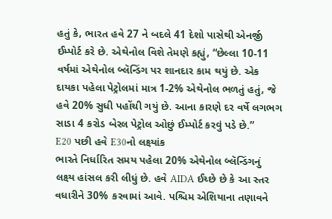હતું કે, ભારત હવે 27 ને બદલે 41 દેશો પાસેથી એનર્જી ઈમ્પોર્ટ કરે છે. એથેનોલ વિશે તેમણે કહ્યું, “છેલ્લા 10-11 વર્ષમાં એથેનોલ બ્લૅન્ડિંગ પર શાનદાર કામ થયું છે. એક દાયકા પહેલા પેટ્રોલમાં માત્ર 1-2% એથેનોલ ભળતું હતું, જે હવે 20% સુધી પહોંચી ગયું છે. આના કારણે દર વર્ષે લગભગ સાડા 4 કરોડ બેરલ પેટ્રોલ ઓછું ઈમ્પોર્ટ કરવું પડે છે.”
E20 પછી હવે E30નો લક્ષ્યાંક
ભારતે નિર્ધારિત સમય પહેલા 20% એથેનોલ બ્લૅન્ડિંગનું લક્ષ્ય હાંસલ કરી લીધું છે. હવે AIDA ઈચ્છે છે કે આ સ્તર વધારીને 30% કરવામાં આવે. પશ્ચિમ એશિયાના તણાવને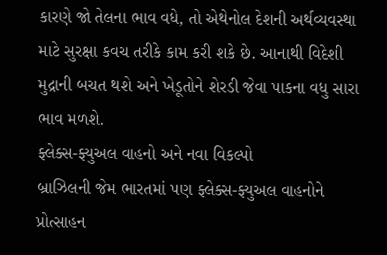કારણે જો તેલના ભાવ વધે, તો એથેનોલ દેશની અર્થવ્યવસ્થા માટે સુરક્ષા કવચ તરીકે કામ કરી શકે છે. આનાથી વિદેશી મુદ્રાની બચત થશે અને ખેડૂતોને શેરડી જેવા પાકના વધુ સારા ભાવ મળશે.
ફ્લેક્સ-ફ્યુઅલ વાહનો અને નવા વિકલ્પો
બ્રાઝિલની જેમ ભારતમાં પણ ફ્લેક્સ-ફ્યુઅલ વાહનોને પ્રોત્સાહન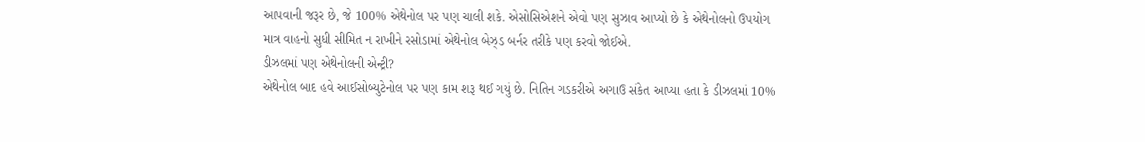આપવાની જરૂર છે, જે 100% એથેનોલ પર પણ ચાલી શકે. એસોસિએશને એવો પણ સુઝાવ આપ્યો છે કે એથેનોલનો ઉપયોગ માત્ર વાહનો સુધી સીમિત ન રાખીને રસોડામાં એથેનોલ બેઝ્ડ બર્નર તરીકે પણ કરવો જોઈએ.
ડીઝલમાં પણ એથેનોલની એન્ટ્રી?
એથેનોલ બાદ હવે આઈસોબ્યુટેનોલ પર પણ કામ શરૂ થઈ ગયું છે. નિતિન ગડકરીએ અગાઉ સંકેત આપ્યા હતા કે ડીઝલમાં 10%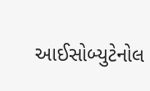આઈસોબ્યુટેનોલ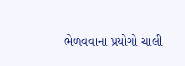ભેળવવાના પ્રયોગો ચાલી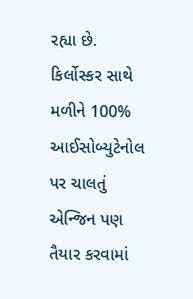રહ્યા છે. કિર્લોસ્કર સાથે મળીને 100% આઈસોબ્યુટેનોલ પર ચાલતું એન્જિન પણ તૈયાર કરવામાં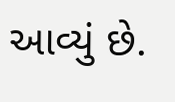આવ્યું છે.